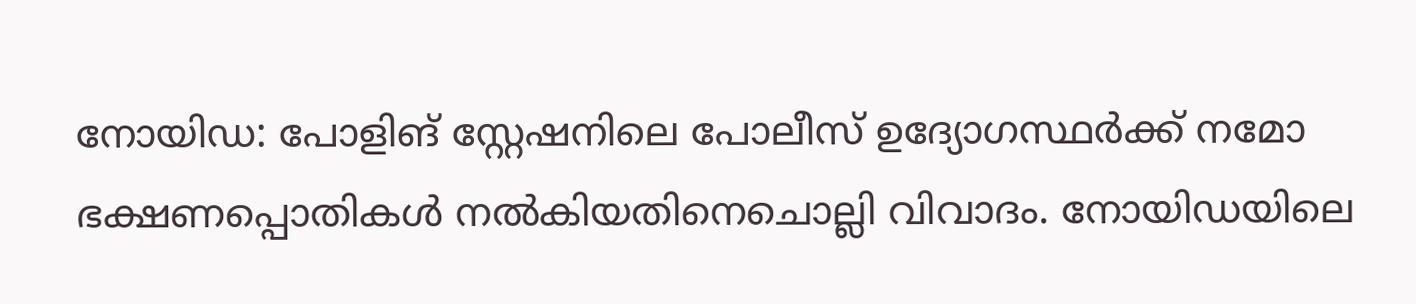നോയിഡ: പോളിങ് സ്റ്റേഷനിലെ പോലീസ് ഉദ്യോഗസ്ഥർക്ക് നമോ ഭക്ഷണപ്പൊതികൾ നൽകിയതിനെചൊല്ലി വിവാദം. നോയിഡയിലെ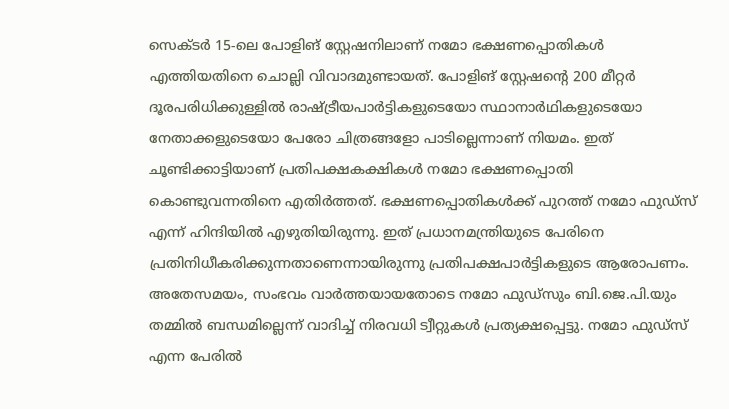സെക്ടർ 15-ലെ പോളിങ് സ്റ്റേഷനിലാണ് നമോ ഭക്ഷണപ്പൊതികൾ എത്തിയതിനെ ചൊല്ലി വിവാദമുണ്ടായത്. പോളിങ് സ്റ്റേഷന്റെ 200 മീറ്റർ ദൂരപരിധിക്കുള്ളിൽ രാഷ്ട്രീയപാർട്ടികളുടെയോ സ്ഥാനാർഥികളുടെയോ നേതാക്കളുടെയോ പേരോ ചിത്രങ്ങളോ പാടില്ലെന്നാണ് നിയമം. ഇത് ചൂണ്ടിക്കാട്ടിയാണ് പ്രതിപക്ഷകക്ഷികൾ നമോ ഭക്ഷണപ്പൊതി കൊണ്ടുവന്നതിനെ എതിർത്തത്. ഭക്ഷണപ്പൊതികൾക്ക് പുറത്ത് നമോ ഫുഡ്സ് എന്ന് ഹിന്ദിയിൽ എഴുതിയിരുന്നു. ഇത് പ്രധാനമന്ത്രിയുടെ പേരിനെ പ്രതിനിധീകരിക്കുന്നതാണെന്നായിരുന്നു പ്രതിപക്ഷപാർട്ടികളുടെ ആരോപണം. അതേസമയം, സംഭവം വാർത്തയായതോടെ നമോ ഫുഡ്സും ബി.ജെ.പി.യും തമ്മിൽ ബന്ധമില്ലെന്ന് വാദിച്ച് നിരവധി ട്വീറ്റുകൾ പ്രത്യക്ഷപ്പെട്ടു. നമോ ഫുഡ്സ് എന്ന പേരിൽ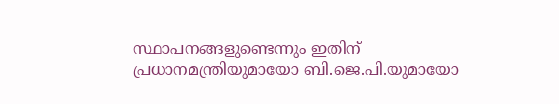സ്ഥാപനങ്ങളുണ്ടെന്നും ഇതിന് പ്രധാനമന്ത്രിയുമായോ ബി.ജെ.പി.യുമായോ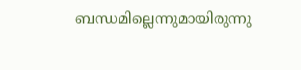ബന്ധമില്ലെന്നുമായിരുന്നു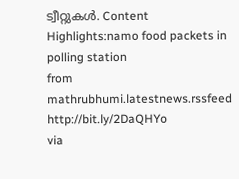ട്വീറ്റുകൾ. Content Highlights:namo food packets in polling station
from mathrubhumi.latestnews.rssfeed http://bit.ly/2DaQHYo
via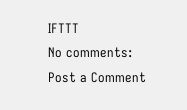IFTTT
No comments:
Post a Comment